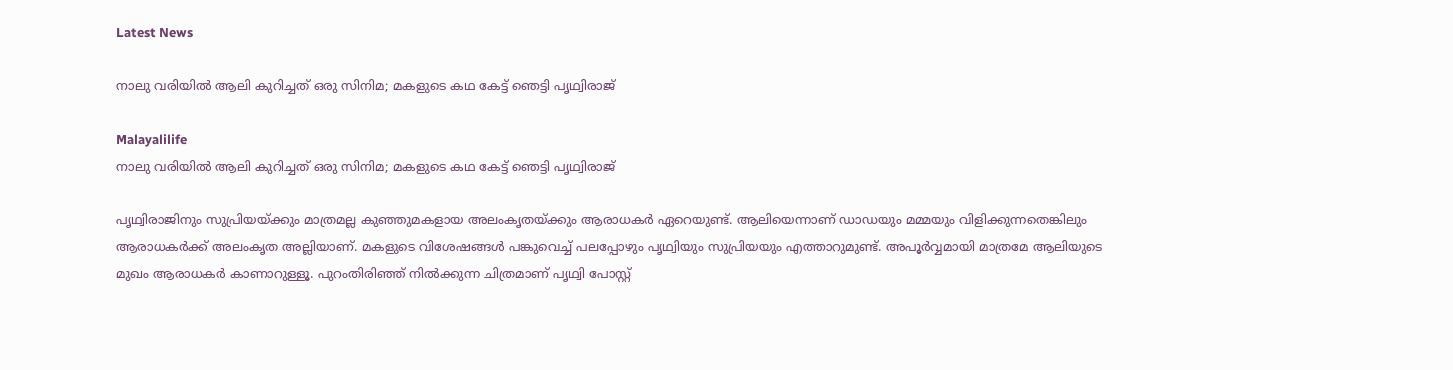Latest News

നാലു വരിയില്‍ ആലി കുറിച്ചത് ഒരു സിനിമ; മകളുടെ കഥ കേട്ട് ഞെട്ടി പൃഥ്വിരാജ്

Malayalilife
നാലു വരിയില്‍ ആലി കുറിച്ചത് ഒരു സിനിമ; മകളുടെ കഥ കേട്ട് ഞെട്ടി പൃഥ്വിരാജ്

പൃഥ്വിരാജിനും സുപ്രിയയ്ക്കും മാത്രമല്ല കുഞ്ഞുമകളായ അലംകൃതയ്ക്കും ആരാധകര്‍ ഏറെയുണ്ട്. ആലിയെന്നാണ് ഡാഡയും മമ്മയും വിളിക്കുന്നതെങ്കിലും ആരാധകര്‍ക്ക് അലംകൃത അല്ലിയാണ്. മകളുടെ വിശേഷങ്ങള്‍ പങ്കുവെച്ച് പലപ്പോഴും പൃഥ്വിയും സുപ്രിയയും എത്താറുമുണ്ട്. അപൂര്‍വ്വമായി മാത്രമേ ആലിയുടെ മുഖം ആരാധകര്‍ കാണാറുള്ളൂ. പുറംതിരിഞ്ഞ് നില്‍ക്കുന്ന ചിത്രമാണ് പൃഥ്വി പോസ്റ്റ്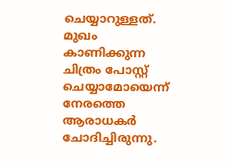ചെയ്യാറുള്ളത്. മുഖം കാണിക്കുന്ന ചിത്രം പോസ്റ്റ് ചെയ്യാമോയെന്ന് നേരത്തെ ആരാധകര്‍ ചോദിച്ചിരുന്നു.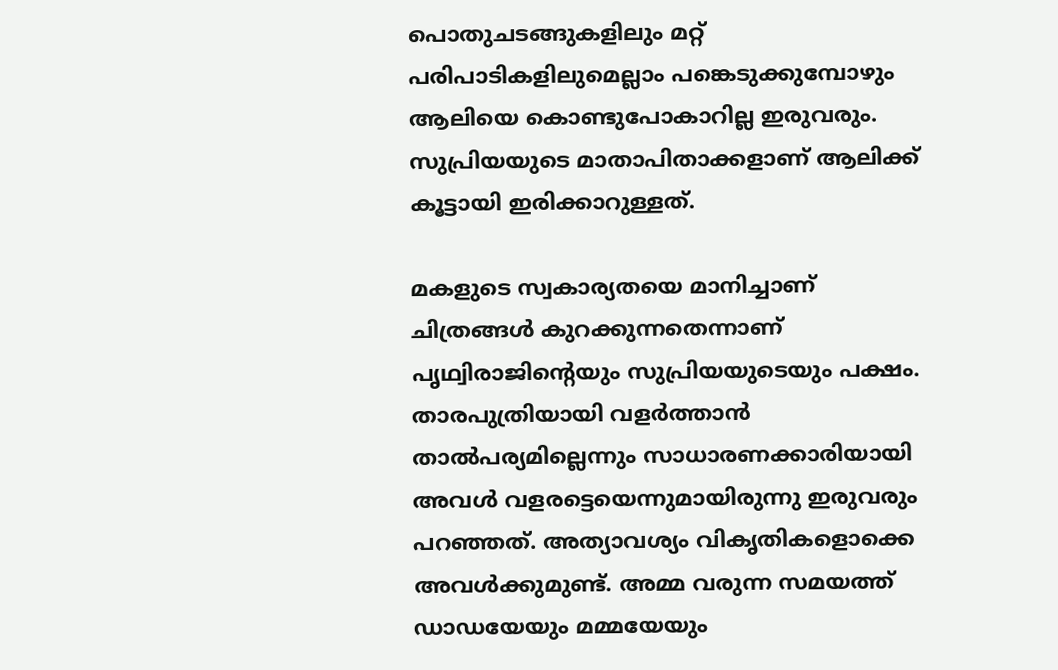പൊതുചടങ്ങുകളിലും മറ്റ് പരിപാടികളിലുമെല്ലാം പങ്കെടുക്കുമ്പോഴും ആലിയെ കൊണ്ടുപോകാറില്ല ഇരുവരും. സുപ്രിയയുടെ മാതാപിതാക്കളാണ് ആലിക്ക് കൂട്ടായി ഇരിക്കാറുള്ളത്.

മകളുടെ സ്വകാര്യതയെ മാനിച്ചാണ് ചിത്രങ്ങള്‍ കുറക്കുന്നതെന്നാണ് പൃഥ്വിരാജിന്റെയും സുപ്രിയയുടെയും പക്ഷം. താരപുത്രിയായി വളര്‍ത്താന്‍ താല്‍പര്യമില്ലെന്നും സാധാരണക്കാരിയായി അവള്‍ വളരട്ടെയെന്നുമായിരുന്നു ഇരുവരും പറഞ്ഞത്. അത്യാവശ്യം വികൃതികളൊക്കെ അവള്‍ക്കുമുണ്ട്. അമ്മ വരുന്ന സമയത്ത് ഡാഡയേയും മമ്മയേയും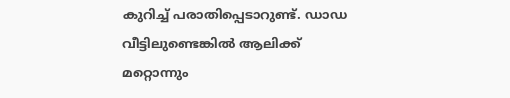കുറിച്ച് പരാതിപ്പെടാറുണ്ട്. ഡാഡ വീട്ടിലുണ്ടെങ്കില്‍ ആലിക്ക് മറ്റൊന്നും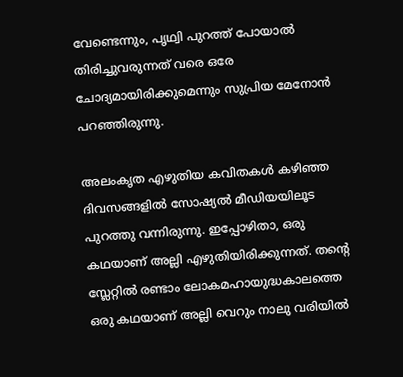വേണ്ടെന്നും, പൃഥ്വി പുറത്ത് പോയാല്‍ തിരിച്ചുവരുന്നത് വരെ ഒരേ ചോദ്യമായിരിക്കുമെന്നും സുപ്രിയ മേനോന്‍ പറഞ്ഞിരുന്നു.

അലംകൃത എഴുതിയ കവിതകള്‍ കഴിഞ്ഞ ദിവസങ്ങളില്‍ സോഷ്യല്‍ മീഡിയയിലൂട പുറത്തു വന്നിരുന്നു. ഇപ്പോഴിതാ, ഒരു കഥയാണ് അല്ലി എഴുതിയിരിക്കുന്നത്. തന്റെ സ്ലേറ്റില്‍ രണ്ടാം ലോകമഹായുദ്ധകാലത്തെ ഒരു കഥയാണ് അല്ലി വെറും നാലു വരിയില്‍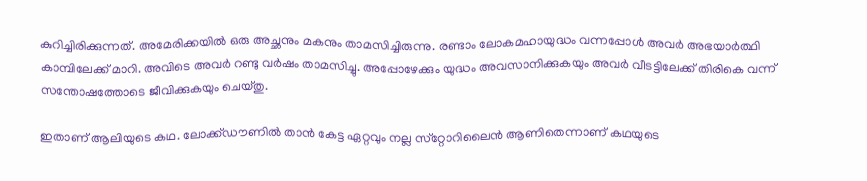കുറിച്ചിരിക്കുന്നത്. അമേരിക്കയില്‍ ഒരു അച്ഛനും മകനും താമസിച്ചിരുന്നു. രണ്ടാം ലോകമഹായുദ്ധം വന്നപ്പോള്‍ അവര്‍ അഭയാര്‍ത്ഥി കാമ്പിലേക്ക് മാറി. അവിടെ അവര്‍ റണ്ടു വര്‍ഷം താമസിച്ചു. അപ്പോഴേക്കും യുദ്ധം അവസാനിക്കുകയും അവര്‍ വീടട്ടിലേക്ക് തിരികെ വന്ന് സന്തോഷത്തോടെ ജീവിക്കുകയും ചെയ്തു.

ഇതാണ് ആലിയുടെ കഥ. ലോക്ക്ഡൗണില്‍ താന്‍ കേട്ട ഏറ്റവും നല്ല സ്‌റ്റോറിലൈന്‍ ആണിതെന്നാണ് കഥയുടെ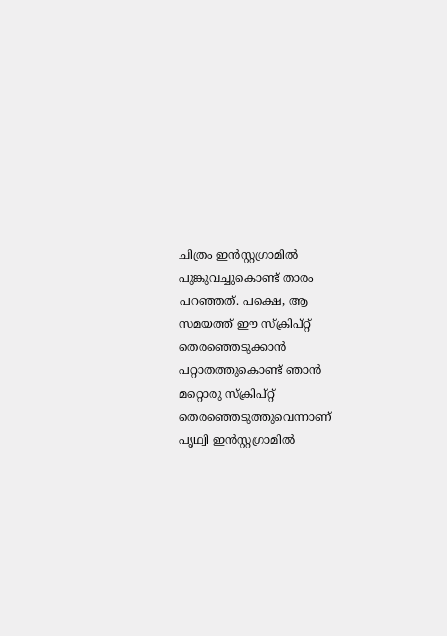ചിത്രം ഇന്‍സ്റ്റഗ്രാമില്‍ പുങ്കുവച്ചുകൊണ്ട് താരം പറഞ്ഞത്. പക്ഷെ, ആ സമയത്ത് ഈ സ്‌ക്രിപ്റ്റ് തെരഞ്ഞെടുക്കാന്‍ പറ്റാതത്തുകൊണ്ട് ഞാന്‍ മറ്റൊരു സ്‌ക്രിപ്റ്റ് തെരഞ്ഞെടുത്തുവെന്നാണ് പൃഥ്വി ഇന്‍സ്റ്റഗ്രാമില്‍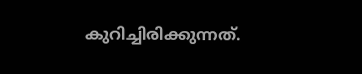കുറിച്ചിരിക്കുന്നത്.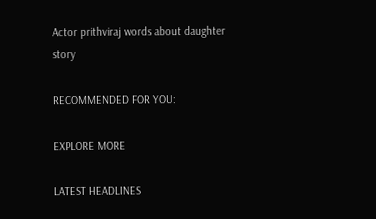Actor prithviraj words about daughter story

RECOMMENDED FOR YOU:

EXPLORE MORE

LATEST HEADLINES